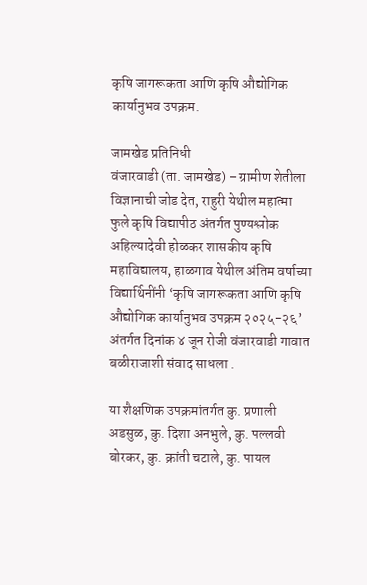कृषि जागरूकता आणि कृषि औद्योगिक कार्यानुभव उपक्रम.

जामखेड प्रतिनिधी
वंजारवाडी (ता. जामखेड) – ग्रामीण शेतीला विज्ञानाची जोड देत, राहुरी येथील महात्मा फुले कृषि विद्यापीठ अंतर्गत पुण्यश्लोक अहिल्यादेवी होळकर शासकीय कृषि महाविद्यालय, हाळगाव येथील अंतिम वर्षाच्या विद्यार्थिनींनी ‘कृषि जागरूकता आणि कृषि औद्योगिक कार्यानुभव उपक्रम २०२५-२६’ अंतर्गत दिनांक ४ जून रोजी वंजारवाडी गावात बळीराजाशी संवाद साधला .

या शैक्षणिक उपक्रमांतर्गत कु. प्रणाली अडसुळ, कु. दिशा अनभुले, कु. पल्लवी बोरकर, कु. क्रांती चटाले, कु. पायल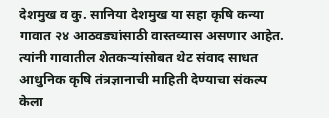देशमुख व कु. सानिया देशमुख या सहा कृषि कन्या गावात २४ आठवड्यांसाठी वास्तव्यास असणार आहेत. त्यांनी गावातील शेतकऱ्यांसोबत थेट संवाद साधत आधुनिक कृषि तंत्रज्ञानाची माहिती देण्याचा संकल्प केला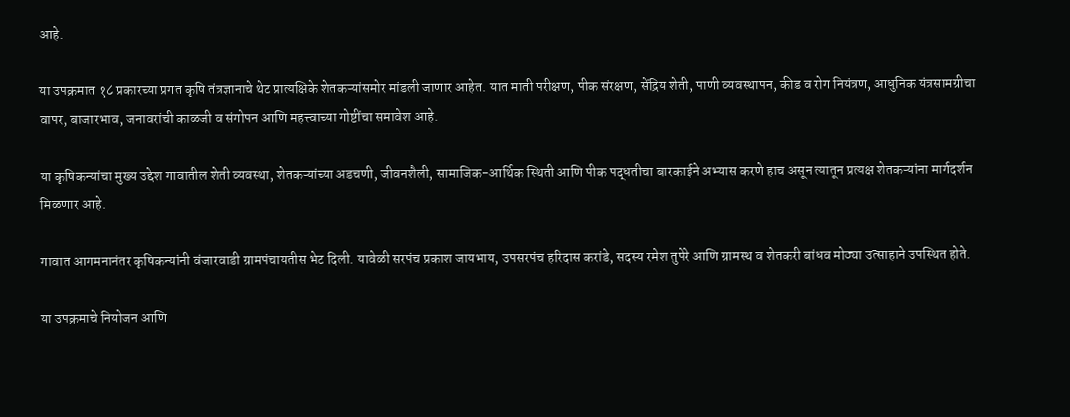आहे.

या उपक्रमात १८ प्रकारच्या प्रगत कृषि तंत्रज्ञानाचे थेट प्रात्यक्षिके शेतकऱ्यांसमोर मांडली जाणार आहेत. यात माती परीक्षण, पीक संरक्षण, सेंद्रिय शेती, पाणी व्यवस्थापन, कीड व रोग नियंत्रण, आधुनिक यंत्रसामग्रीचा वापर, बाजारभाव, जनावरांची काळजी व संगोपन आणि महत्त्वाच्या गोष्टींचा समावेश आहे.

या कृषिकन्यांचा मुख्य उद्देश गावातील शेती व्यवस्था, शेतकऱ्यांच्या अडचणी, जीवनशैली, सामाजिक-आर्थिक स्थिती आणि पीक पद्धतीचा बारकाईने अभ्यास करणे हाच असून त्यातून प्रत्यक्ष शेतकऱ्यांना मार्गदर्शन मिळणार आहे.

गावात आगमनानंतर कृषिकन्यांनी वंजारवाडी ग्रामपंचायतीस भेट दिली. यावेळी सरपंच प्रकाश जायभाय, उपसरपंच हरिदास करांडे, सदस्य रमेश तुपेरे आणि ग्रामस्थ व शेतकरी बांधव मोठ्या उत्साहाने उपस्थित होते.

या उपक्रमाचे नियोजन आणि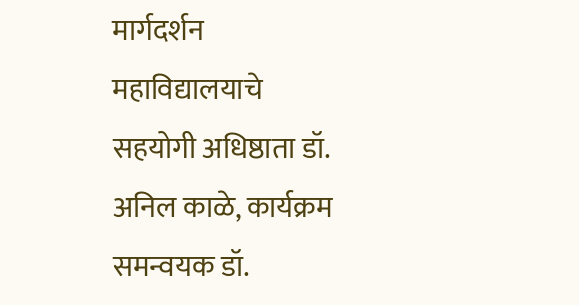मार्गदर्शन महाविद्यालयाचे सहयोगी अधिष्ठाता डॉ. अनिल काळे, कार्यक्रम समन्वयक डॉ.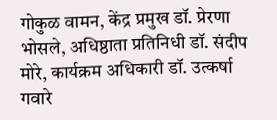गोकुळ वामन, केंद्र प्रमुख डॉ. प्रेरणा भोसले, अधिष्ठाता प्रतिनिधी डॉ. संदीप मोरे, कार्यक्रम अधिकारी डॉ. उत्कर्षा गवारे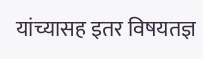यांच्यासह इतर विषयतज्ञ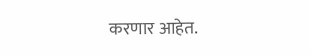करणार आहेत.